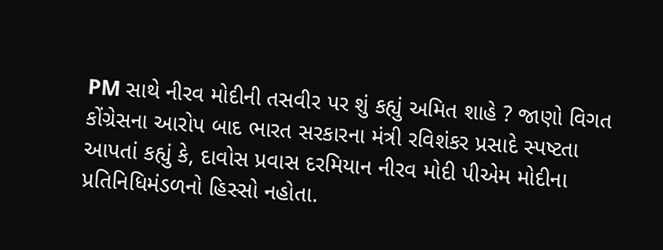PM સાથે નીરવ મોદીની તસવીર પર શું કહ્યું અમિત શાહે ? જાણો વિગત
કોંગ્રેસના આરોપ બાદ ભારત સરકારના મંત્રી રવિશંકર પ્રસાદે સ્પષ્ટતા આપતાં કહ્યું કે, દાવોસ પ્રવાસ દરમિયાન નીરવ મોદી પીએમ મોદીના પ્રતિનિધિમંડળનો હિસ્સો નહોતા.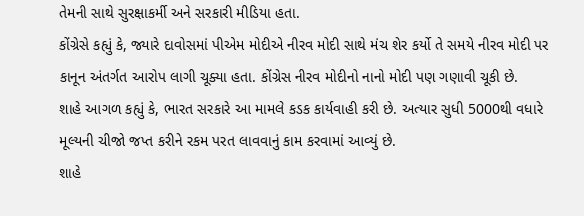તેમની સાથે સુરક્ષાકર્મી અને સરકારી મીડિયા હતા.
કોંગ્રેસે કહ્યું કે, જ્યારે દાવોસમાં પીએમ મોદીએ નીરવ મોદી સાથે મંચ શેર કર્યો તે સમયે નીરવ મોદી પર કાનૂન અંતર્ગત આરોપ લાગી ચૂક્યા હતા. કોંગ્રેસ નીરવ મોદીનો નાનો મોદી પણ ગણાવી ચૂકી છે.
શાહે આગળ કહ્યું કે, ભારત સરકારે આ મામલે કડક કાર્યવાહી કરી છે. અત્યાર સુધી 5000થી વધારે મૂલ્યની ચીજો જપ્ત કરીને રકમ પરત લાવવાનું કામ કરવામાં આવ્યું છે.
શાહે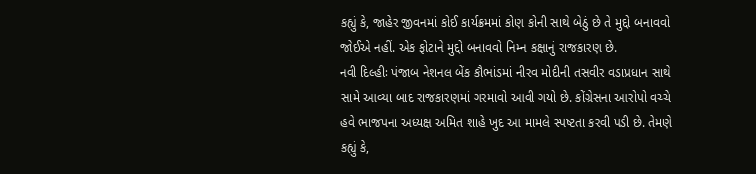કહ્યું કે, જાહેર જીવનમાં કોઈ કાર્યક્રમમાં કોણ કોની સાથે બેઠું છે તે મુદ્દો બનાવવો જોઈએ નહીં. એક ફોટાને મુદ્દો બનાવવો નિમ્ન કક્ષાનું રાજકારણ છે.
નવી દિલ્હીઃ પંજાબ નેશનલ બેંક કૌભાંડમાં નીરવ મોદીની તસવીર વડાપ્રધાન સાથે સામે આવ્યા બાદ રાજકારણમાં ગરમાવો આવી ગયો છે. કોંગ્રેસના આરોપો વચ્ચે હવે ભાજપના અધ્યક્ષ અમિત શાહે ખુદ આ મામલે સ્પષ્ટતા કરવી પડી છે. તેમણે કહ્યું કે,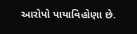આરોપો પાયાવિહોણા છે.